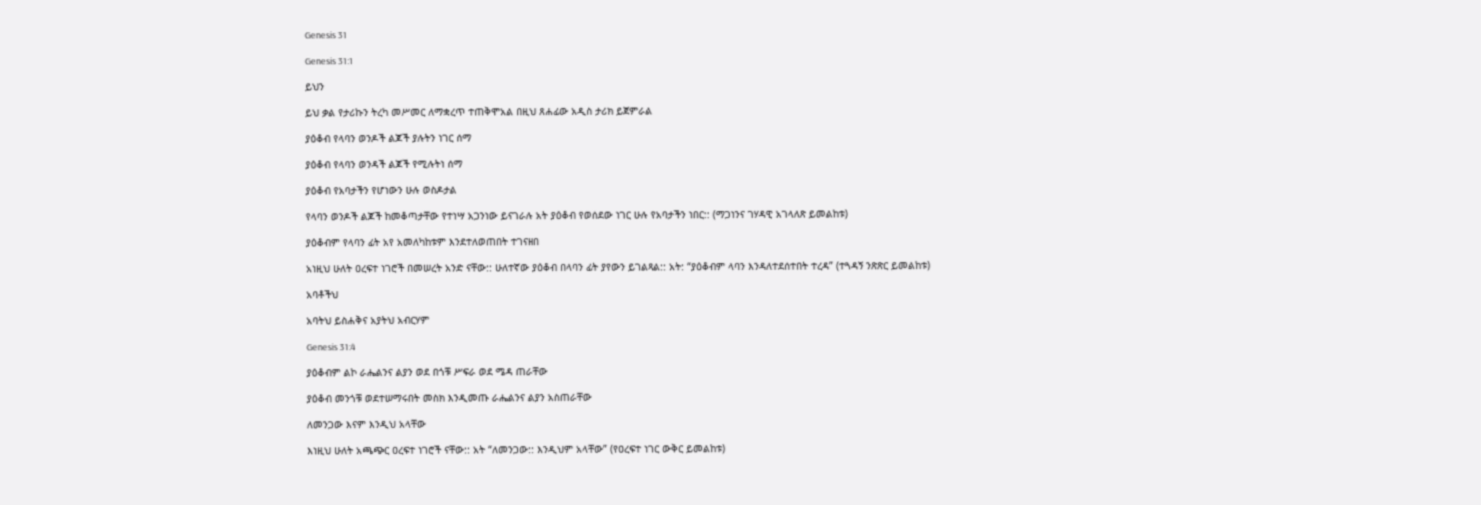Genesis 31

Genesis 31:1

ይህን

ይህ ቃል የታሪኩን ትረካ መሥመር ለማቋረጥ ተጠቅሞአል በዚህ ጸሐፊው አዲስ ታሪክ ይጀምራል

ያዕቆብ የላባን ወንዶች ልጆች ያሉትን ነገር ሰማ

ያዕቆብ የላባን ወንዳች ልጆች የሚሉትነ ሰማ

ያዕቆብ የአባታችን የሆነውን ሁሉ ወስዶታል

የላባን ወንዶች ልጆች ከመቆጣታቸው የተነሣ አጋንነው ይናገራሉ አት ያዕቆብ የወሰደው ነገር ሁሉ የአባታችን ነበር:: (ማጋነንና ገሃዳዊ አገላለጽ ይመልከቱ)

ያዕቆብም የላባን ፊት አየ አመለካከቱም እንደተለወጠበት ተገናዘበ

አነዚህ ሁለት ዐረፍተ ነገሮች በመሠረት አንድ ናቸው:: ሁለተኛው ያዕቆብ በላባን ፊት ያየውን ይገልጻል:: አት: “ያዕቆብም ላባን እንዳለተደሰተበት ተረዳ” (ተጓዳኝ ንጽጽር ይመልከቱ)

አባቶችህ

አባትህ ይስሐቅና አያትህ አብርሃም

Genesis 31:4

ያዕቆብም ልኮ ራሔልንና ልያን ወደ በጎቹ ሥፍራ ወደ ሜዳ ጠራቸው

ያዕቆብ መንጎቹ ወደተሠማሩበት መስክ እንዲመጡ ራሔልንና ልያን አስጠራቸው

ለመንጋው እናም እንዲህ አላቸው

እነዚህ ሁለት አጫጭር ዐረፍተ ነገሮች ናቸው:: አት “ለመንጋው:: እንዲህም አላቸው” (የዐረፍተ ነገር ውቅር ይመልከቱ)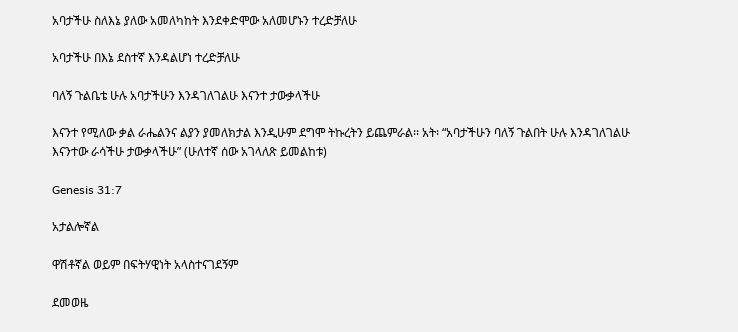አባታችሁ ስለእኔ ያለው አመለካከት እንደቀድሞው አለመሆኑን ተረድቻለሁ

አባታችሁ በእኔ ደስተኛ እንዳልሆነ ተረድቻለሁ

ባለኝ ጉልቤቴ ሁሉ አባታችሁን እንዳገለገልሁ እናንተ ታውቃላችሁ

እናንተ የሚለው ቃል ራሔልንና ልያን ያመለክታል እንዲሁም ደግሞ ትኩረትን ይጨምራል፡፡ አት፡ “አባታችሁን ባለኝ ጉልበት ሁሉ እንዳገለገልሁ እናንተው ራሳችሁ ታውቃላችሁ” (ሁለተኛ ሰው አገላለጽ ይመልከቱ)

Genesis 31:7

አታልሎኛል

ዋሽቶኛል ወይም በፍትሃዊነት አላስተናገደኝም

ደመወዜ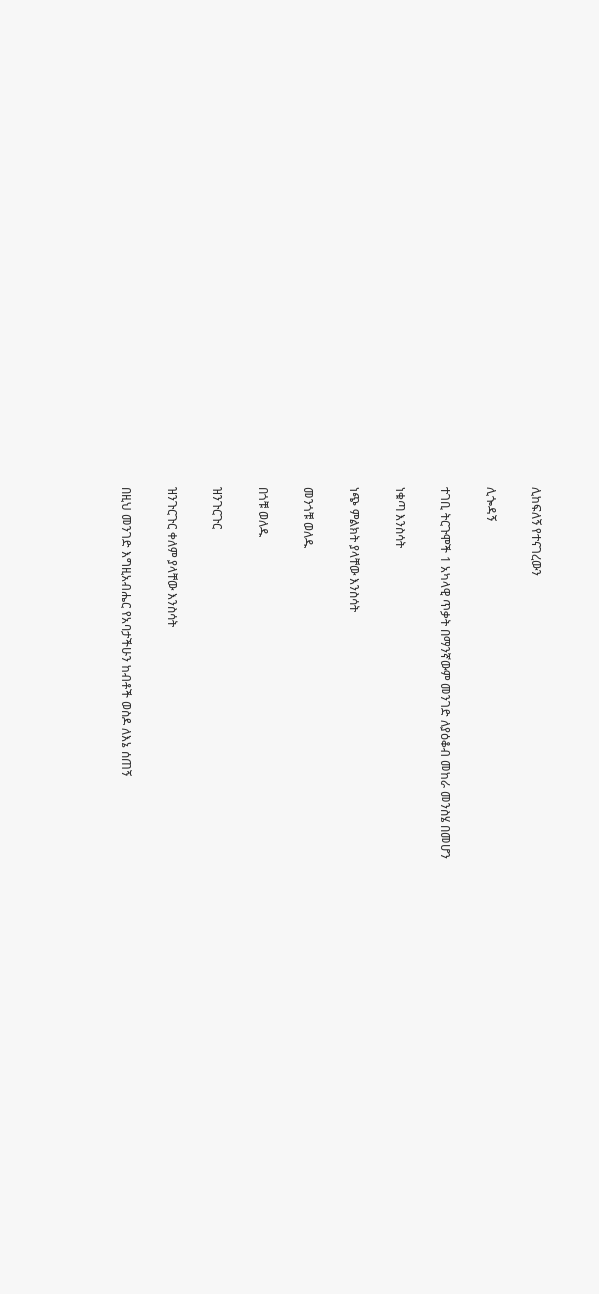ሊከፍለኝ የተናገረውን

ሊጐዳኝ

ተገቢ ትርጉሞች 1 አካላዊ ጥቃት በማንኛውም መንገድ ለያዕቆብ መከራ መንስሄ በመሆን

ነቁጣ እንስሳት

ነጭ ምልክት ያላቸው እንስሳት

መንጎቹ ወለዱ

በጎቹ ወለዱ

ዝንጉርጉር

ዝንጉርጉር ቀለም ያላቸው እንስሳት

በዚህ መንገድ እግዚአብሔር የአባታችሁን ከብቶች ወስዶ ለእኔ ሰጠኝ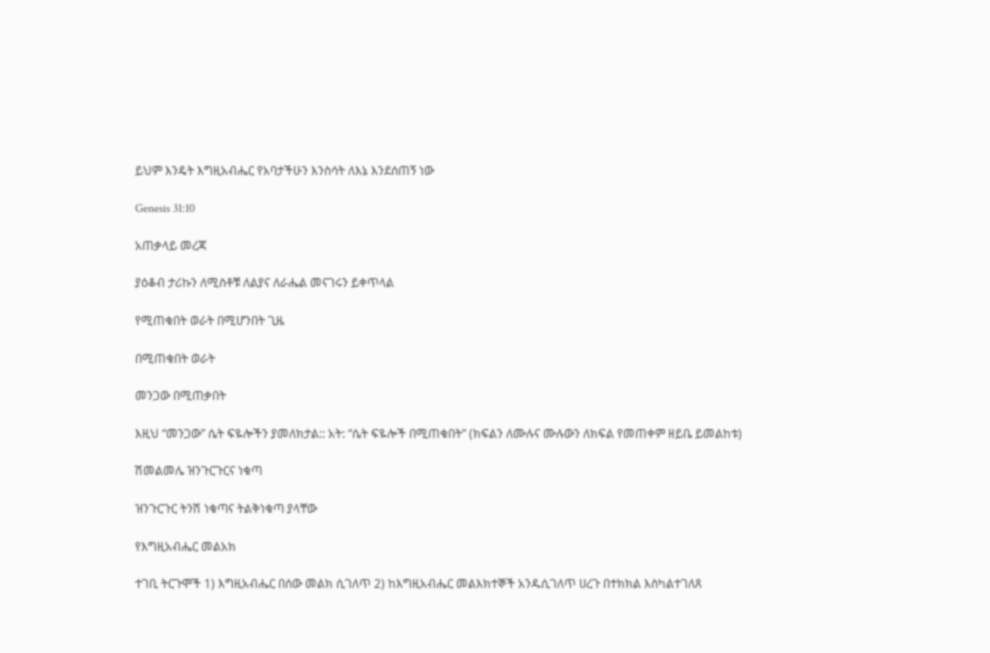ይህም እንዴት እግዚአብሔር የአባታችሁን እንስሳት ለእኔ እንደሰጠኝ ነው

Genesis 31:10

አጠቃላይ መረጃ

ያዕቆብ ታሪኩን ለሚስቶቹ ለልያና ለራሔል መናገሩን ይቀጥላል

የሚጠቁበት ወራት በሚሆንበት ጊዜ

በሚጠቁበት ወራት

መንጋው በሚጠቃበት

እዚህ “መንጋው” ሴት ፍዬሎችን ያመለክታል:: አት: “ሴት ፍዬሎች በሚጠቁበት” (ክፍልን ለሙሉና ሙሉውን ለክፍል የመጠቀም ዘይቤ ይመልከቱ)

ሽመልመሌ ዝንጉርጉርና ነቁጣ

ዝንጉርጉር ትንሽ ነቁጣና ትልቅነቁጣ ያላቸው

የእግዚአብሔር መልአክ

ተገቢ ትርጉሞች 1) እግዚአብሔር በሰው መልክ ሲገለጥ 2) ከእግዚአብሔር መልእክተኞች አንዱሲገለጥ ሀረጉ በተክክል እስካልተገለጸ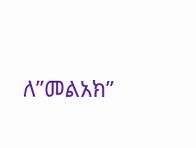ለ”መልአክ”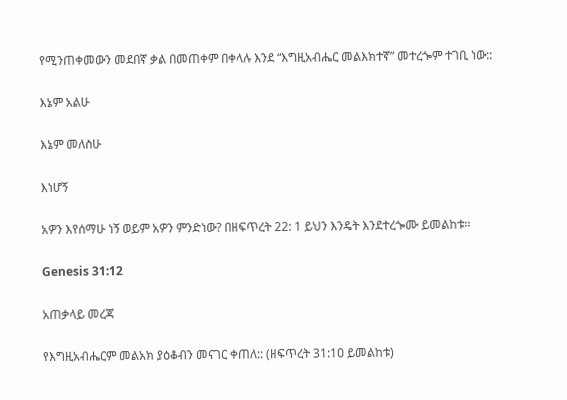የሚንጠቀመውን መደበኛ ቃል በመጠቀም በቀላሉ እንደ “እግዚአብሔር መልእክተኛ” መተረጐም ተገቢ ነው::

እኔም አልሁ

እኔም መለስሁ

እነሆኝ

አዎን እየሰማሁ ነኝ ወይም አዎን ምንድነው? በዘፍጥረት 22: 1 ይህን እንዴት እንደተረጐሙ ይመልከቱ፡፡

Genesis 31:12

አጠቃላይ መረጃ

የእግዚአብሔርም መልአክ ያዕቆብን መናገር ቀጠለ:: (ዘፍጥረት 31:1ዐ ይመልከቱ)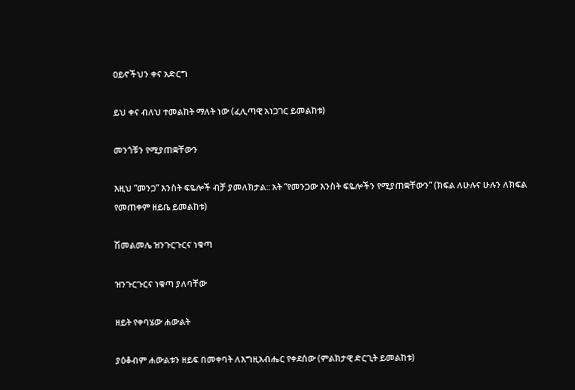ዐይኖችህን ቀና አድርግ

ይህ ቀና ብለህ ተመልከት ማለት ነው (ፈሊጣዊ አነጋገር ይመልከቱ)

መንጎቹን የሚያጠቋቸውን

እዚህ “መንጋ” እንስት ፍዬሎች ብቻ ያመለክታል:: አት “የመንጋው እንስት ፍዬሎችን የሚያጠቋቸውን” (ክፍል ለሁሉና ሁሉን ለክፍል የመጠቀም ዘይቤ ይመልከቱ)

ሽመልመሌ ዝንጉርጉርና ነቁጣ

ዝንጉርጉርና ነቁጣ ያለባቸው

ዘይት የቀባሄው ሐውልት

ያዕቆብም ሐውልቱን ዘይፍ በመቀባት ለእግዚአብሔር የቀደሰው (ምልክታዊ ድርጊት ይመልከቱ)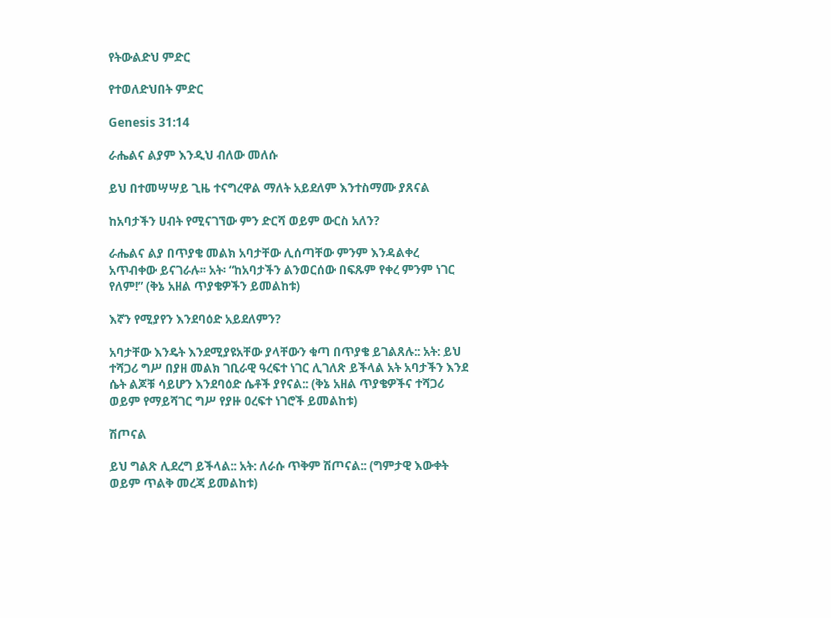የትውልድህ ምድር

የተወለድህበት ምድር

Genesis 31:14

ራሔልና ልያም እንዲህ ብለው መለሱ

ይህ በተመሣሣይ ጊዜ ተናግረዋል ማለት አይደለም እንተስማሙ ያጸናል

ከአባታችን ሀብት የሚናገኘው ምን ድርሻ ወይም ውርስ አለን?

ራሔልና ልያ በጥያቄ መልክ አባታቸው ሊሰጣቸው ምንም እንዳልቀረ አጥብቀው ይናገራሉ፡፡ አት፡ “ከአባታችን ልንወርሰው በፍጹም የቀረ ምንም ነገር የለም!” (ቅኔ አዘል ጥያቄዎችን ይመልከቱ)

እኛን የሚያየን እንደባዕድ አይደለምን?

አባታቸው እንዴት እንደሚያዩአቸው ያላቸውን ቁጣ በጥያቄ ይገልጸሉ:: አት: ይህ ተሻጋሪ ግሥ በያዘ መልክ ገቢራዊ ዓረፍተ ነገር ሊገለጽ ይችላል አት አባታችን እንደ ሴት ልጆቹ ሳይሆን እንደባዕድ ሴቶች ያየናል:: (ቅኔ አዘል ጥያቄዎችና ተሻጋሪ ወይም የማይሻገር ግሥ የያዙ ዐረፍተ ነገሮች ይመልከቱ)

ሽጦናል

ይህ ግልጽ ሊደረግ ይችላል:: አት: ለራሱ ጥቅም ሽጦናል:: (ግምታዊ እውቀት ወይም ጥልቅ መረጃ ይመልከቱ)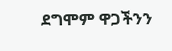ደግሞም ዋጋችንን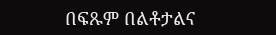በፍጹም በልቶታልና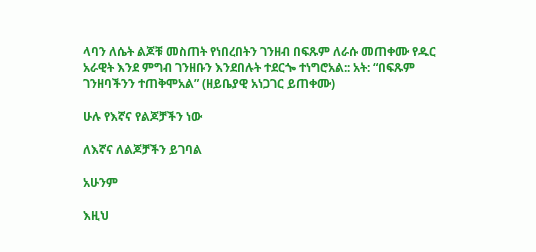ላባን ለሴት ልጆቹ መስጠት የነበረበትን ገንዘብ በፍጹም ለራሱ መጠቀሙ የዱር አራዊት እንደ ምግብ ገንዘቡን እንደበሉት ተደርጐ ተነግሮአል:: አት: “በፍጹም ገንዘባችንን ተጠቅሞአል” (ዘይቤያዊ አነጋገር ይጠቀሙ)

ሁሉ የእኛና የልጆቻችን ነው

ለእኛና ለልጆቻችን ይገባል

አሁንም

እዚህ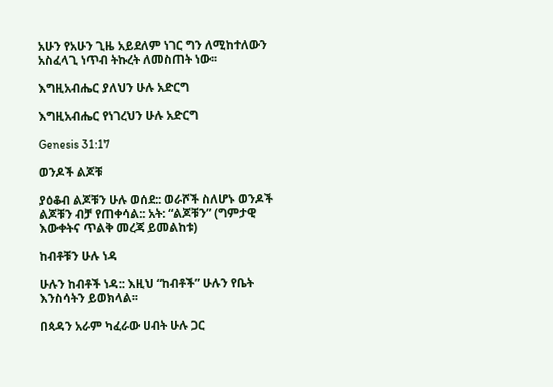አሁን የአሁን ጊዜ አይደለም ነገር ግን ለሚከተለውን አስፈላጊ ነጥብ ትኩረት ለመስጠት ነው፡፡

እግዚአብሔር ያለህን ሁሉ አድርግ

እግዚአብሔር የነገረህን ሁሉ አድርግ

Genesis 31:17

ወንዶች ልጆቹ

ያዕቆብ ልጆቹን ሁሉ ወሰደ:: ወራሾች ስለሆኑ ወንዶች ልጆቹን ብቻ የጠቀሳል:: አት: “ልጆቹን” (ግምታዊ እውቀትና ጥልቅ መረጃ ይመልከቱ)

ከብቶቹን ሁሉ ነዳ

ሁሉን ከብቶች ነዳ:: እዚህ “ከብቶች” ሁሉን የቤት እንስሳትን ይወክላል፡፡

በጳዳን አራም ካፈራው ሀብት ሁሉ ጋር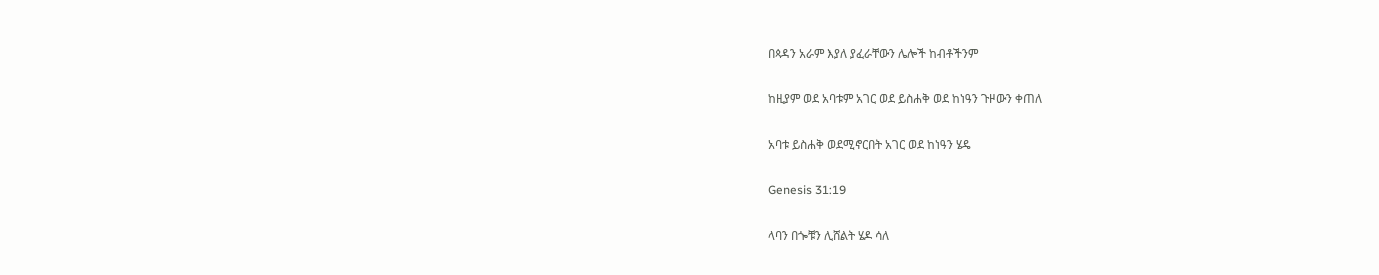በጳዳን አራም እያለ ያፈራቸውን ሌሎች ከብቶችንም

ከዚያም ወደ አባቱም አገር ወደ ይስሐቅ ወደ ከነዓን ጉዞውን ቀጠለ

አባቱ ይስሐቅ ወደሚኖርበት አገር ወደ ከነዓን ሄዴ

Genesis 31:19

ላባን በጐቹን ሊሸልት ሄዶ ሳለ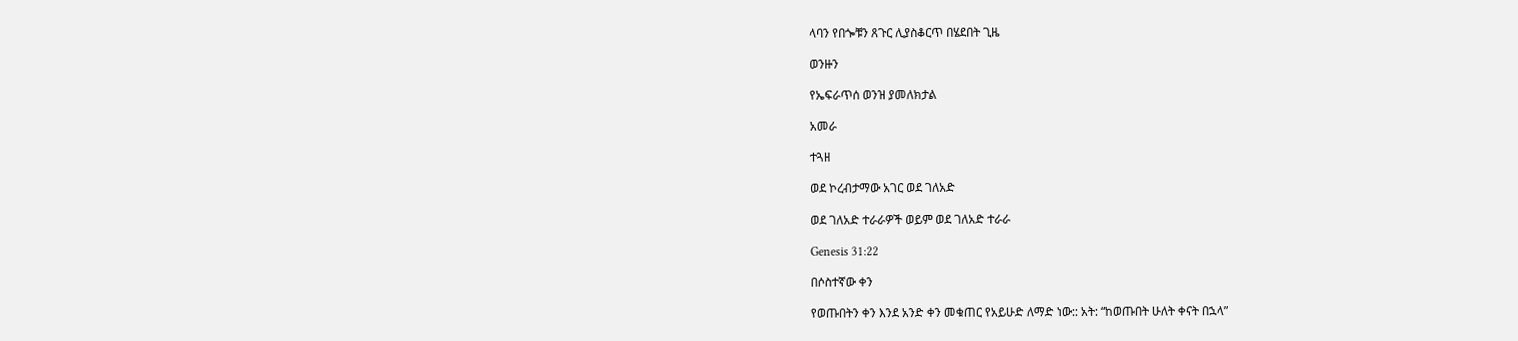ላባን የበጐቹን ጸጉር ሊያስቆርጥ በሄደበት ጊዜ

ወንዙን

የኤፍራጥሰ ወንዝ ያመለክታል

አመራ

ተጓዘ

ወደ ኮረብታማው አገር ወደ ገለአድ

ወደ ገለአድ ተራራዎች ወይም ወደ ገለአድ ተራራ

Genesis 31:22

በሶስተኛው ቀን

የወጡበትን ቀን እንደ አንድ ቀን መቁጠር የአይሁድ ለማድ ነው:: አት: “ከወጡበት ሁለት ቀናት በኋላ”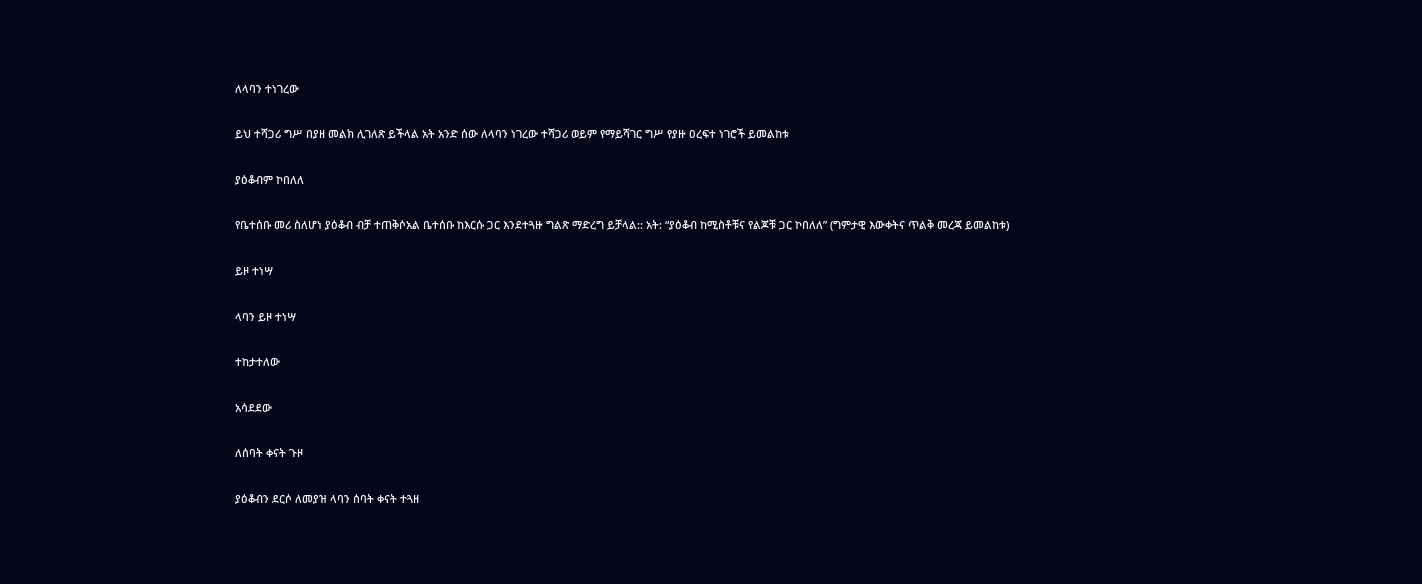ለላባን ተነገረው

ይህ ተሻጋሪ ግሥ በያዘ መልክ ሊገለጽ ይችላል አት አንድ ሰው ለላባን ነገረው ተሻጋሪ ወይም የማይሻገር ግሥ የያዙ ዐረፍተ ነገሮች ይመልከቱ

ያዕቆብም ኮበለለ

የቤተሰቡ መሪ ስለሆነ ያዕቆብ ብቻ ተጠቅሶአል ቤተሰቡ ከእርሱ ጋር እንደተጓዙ ግልጽ ማድረግ ይቻላል:: አት: “ያዕቆብ ከሚስቶቹና የልጆቹ ጋር ኮበለለ” (ግምታዊ እውቀትና ጥልቅ መረጃ ይመልከቱ)

ይዞ ተነሣ

ላባን ይዞ ተነሣ

ተከታተለው

አሳደደው

ለሰባት ቀናት ጉዞ

ያዕቆብን ደርሶ ለመያዝ ላባን ሰባት ቀናት ተጓዘ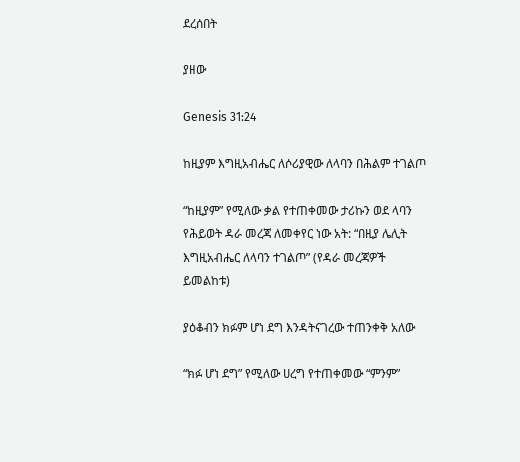ደረሰበት

ያዘው

Genesis 31:24

ከዚያም እግዚአብሔር ለሶሪያዊው ለላባን በሕልም ተገልጦ

“ከዚያም” የሚለው ቃል የተጠቀመው ታሪኩን ወደ ላባን የሕይወት ዳራ መረጃ ለመቀየር ነው አት: “በዚያ ሌሊት እግዚአብሔር ለላባን ተገልጦ” (የዳራ መረጃዎች ይመልከቱ)

ያዕቆብን ክፉም ሆነ ደግ እንዳትናገረው ተጠንቀቅ አለው

“ክፉ ሆነ ደግ” የሚለው ሀረግ የተጠቀመው “ምንም”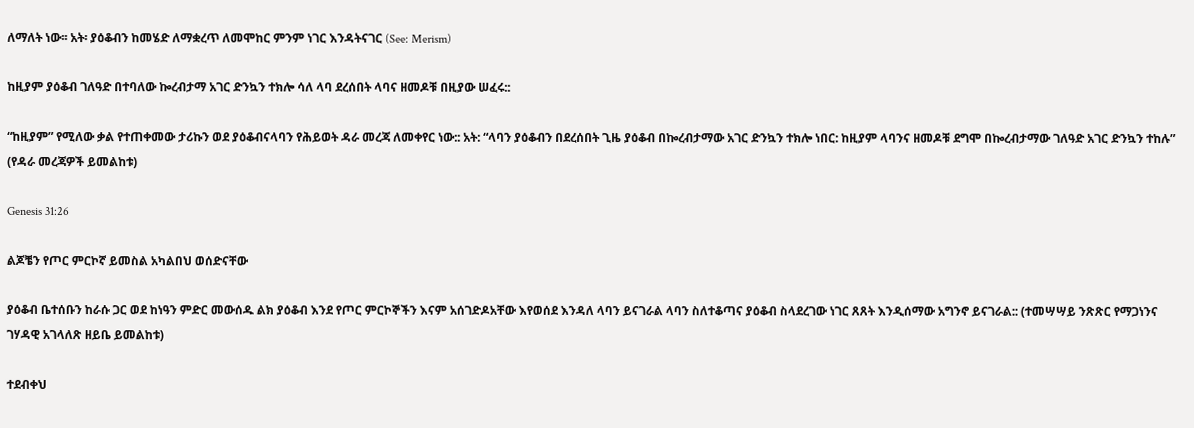ለማለት ነው፡፡ አት፡ ያዕቆብን ከመሄድ ለማቋረጥ ለመሞከር ምንም ነገር እንዳትናገር (See: Merism)

ከዚያም ያዕቆብ ገለዓድ በተባለው ኰረብታማ አገር ድንኳን ተክሎ ሳለ ላባ ደረሰበት ላባና ዘመዶቹ በዚያው ሠፈሩ::

“ከዚያም” የሚለው ቃል የተጠቀመው ታሪኩን ወደ ያዕቆብናላባን የሕይወት ዳራ መረጃ ለመቀየር ነው:: አት: “ላባን ያዕቆብን በደረሰበት ጊዜ ያዕቆብ በኰረብታማው አገር ድንኳን ተክሎ ነበር: ከዚያም ላባንና ዘመዶቹ ደግሞ በኰረብታማው ገለዓድ አገር ድንኳን ተከሉ” (የዳራ መረጃዎች ይመልከቱ)

Genesis 31:26

ልጆቼን የጦር ምርኮኛ ይመስል አካልበህ ወሰድናቸው

ያዕቆብ ቤተሰቡን ከራሱ ጋር ወደ ከነዓን ምድር መውሰዱ ልክ ያዕቆብ እንደ የጦር ምርኮኞችን እናም አሰገድዶአቸው እየወሰደ እንዳለ ላባን ይናገራል ላባን ስለተቆጣና ያዕቆብ ስላደረገው ነገር ጸጸት እንዲሰማው አግንኖ ይናገራል:: (ተመሣሣይ ንጽጽር የማጋነንና ገሃዳዊ አገላለጽ ዘይቤ ይመልከቱ)

ተደብቀህ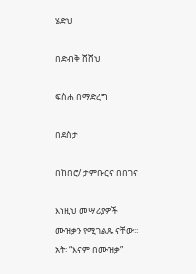ሄድህ

በድብቅ ሸሸህ

ፍስሐ በማድረግ

በደስታ

በከበሮ/ ታምቡርና በበገና

እነዚህ መሣሪያዎች ሙዝቃን የሚገልጹ ናቸው፡፡ አት፡ “እናም በሙዝቃ”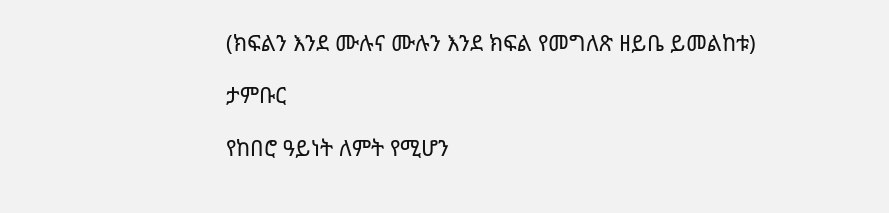(ክፍልን እንደ ሙሉና ሙሉን እንደ ክፍል የመግለጽ ዘይቤ ይመልከቱ)

ታምቡር

የከበሮ ዓይነት ለምት የሚሆን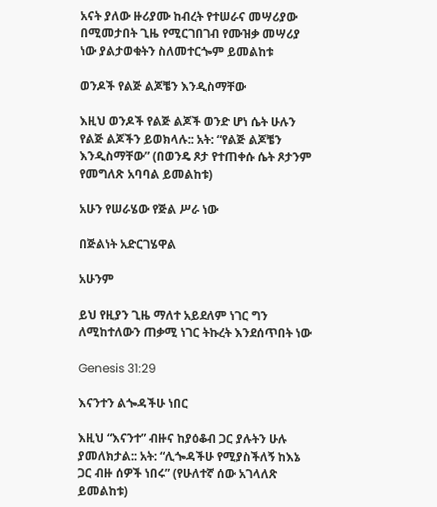አናት ያለው ዙሪያሙ ከብረት የተሠራና መሣሪያው በሚመታበት ጊዜ የሚርገበገብ የሙዝቃ መሣሪያ ነው ያልታወቁትን ስለመተርጐም ይመልከቱ

ወንዶች የልጅ ልጆቼን እንዲስማቸው

እዚህ ወንዶች የልጅ ልጆች ወንድ ሆነ ሴት ሁሉን የልጅ ልጆችን ይወክላሉ:: አት: “የልጅ ልጆቼን እንዲስማቸው” (በወንዴ ጾታ የተጠቀሱ ሴት ጾታንም የመግለጽ አባባል ይመልከቱ)

አሁን የሠራሄው የጅል ሥራ ነው

በጅልነት አድርገሄዋል

አሁንም

ይህ የዚያን ጊዜ ማለተ አይደለም ነገር ግን ለሚከተለውን ጠቃሚ ነገር ትኩረት እንደሰጥበት ነው

Genesis 31:29

እናንተን ልጐዳችሁ ነበር

እዚህ “እናንተ” ብዙና ከያዕቆብ ጋር ያሉትን ሁሉ ያመለክታል:: አት: “ሊጐዳችሁ የሚያስችለኝ ከእኔ ጋር ብዙ ሰዎች ነበሩ” (የሁለተኛ ሰው አገላለጽ ይመልከቱ)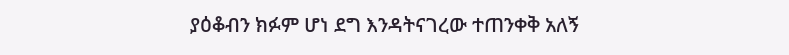ያዕቆብን ክፉም ሆነ ደግ እንዳትናገረው ተጠንቀቅ አለኝ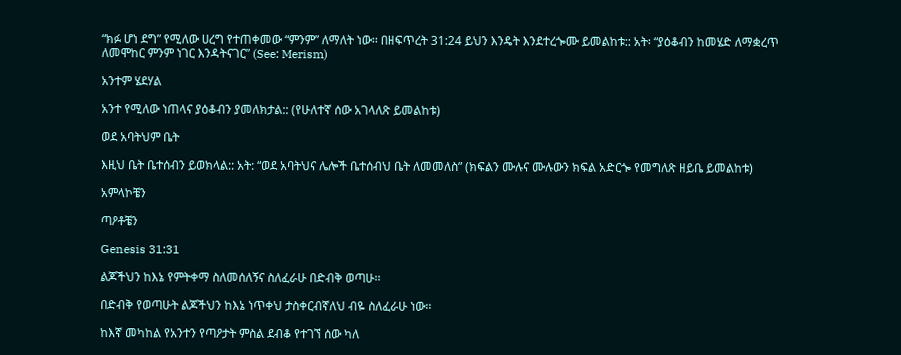“ክፉ ሆነ ደግ” የሚለው ሀረግ የተጠቀመው “ምንም” ለማለት ነው፡፡ በዘፍጥረት 31:24 ይህን እንዴት እንደተረጐሙ ይመልከቱ:: አት፡ “ያዕቆብን ከመሄድ ለማቋረጥ ለመሞከር ምንም ነገር እንዳትናገር” (See: Merism)

አንተም ሄደሃል

አንተ የሚለው ነጠላና ያዕቆብን ያመለክታል:: (የሁለተኛ ሰው አገላለጽ ይመልከቱ)

ወደ አባትህም ቤት

እዚህ ቤት ቤተሰብን ይወክላል:: አት: “ወደ አባትህና ሌሎች ቤተሰብህ ቤት ለመመለስ” (ክፍልን ሙሉና ሙሉውን ክፍል አድርጐ የመግለጽ ዘይቤ ይመልከቱ)

አምላኮቼን

ጣዖቶቼን

Genesis 31:31

ልጆችህን ከእኔ የምትቀማ ስለመሰለኝና ስለፈራሁ በድብቅ ወጣሁ፡፡

በድብቅ የወጣሁት ልጆችህን ከእኔ ነጥቀህ ታስቀርብኛለህ ብዬ ስለፈራሁ ነው፡፡

ከእኛ መካከል የአንተን የጣዖታት ምስል ደብቆ የተገኘ ሰው ካለ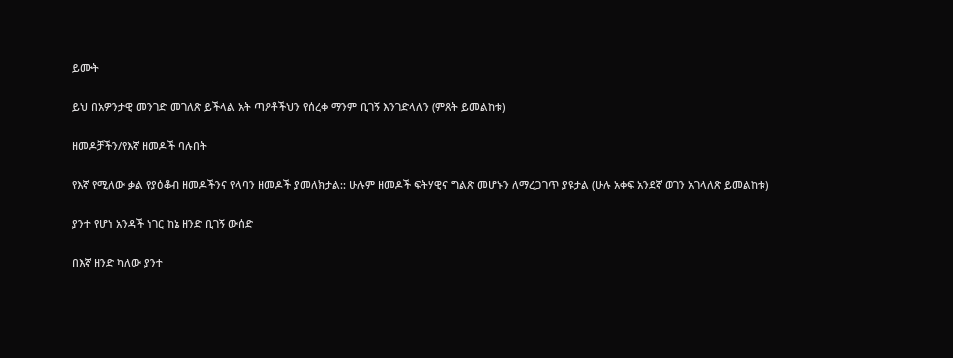ይሙት

ይህ በአዎንታዊ መንገድ መገለጽ ይችላል አት ጣዖቶችህን የሰረቀ ማንም ቢገኝ እንገድላለን (ምጸት ይመልከቱ)

ዘመዶቻችን/የእኛ ዘመዶች ባሉበት

የእኛ የሚለው ቃል የያዕቆብ ዘመዶችንና የላባን ዘመዶች ያመለክታል:: ሁሉም ዘመዶች ፍትሃዊና ግልጽ መሆኑን ለማረጋገጥ ያዩታል (ሁሉ አቀፍ አንደኛ ወገን አገላለጽ ይመልከቱ)

ያንተ የሆነ አንዳች ነገር ከኔ ዘንድ ቢገኝ ውሰድ

በእኛ ዘንድ ካለው ያንተ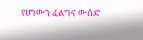የሆነውን ፈልግና ውሰድ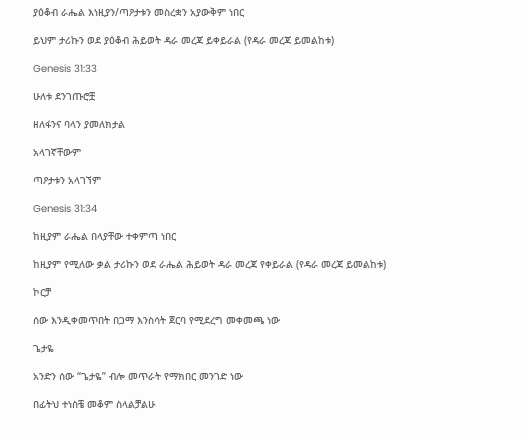ያዕቆብ ራሔል እነዚያን/ጣዖታቱን መስረቋን አያውቅም ነበር

ይህም ታሪኩን ወደ ያዕቆብ ሕይወት ዳራ መረጃ ይቀይራል (የዳራ መረጃ ይመልከቱ)

Genesis 31:33

ሁለቱ ደንገጡሮቿ

ዘለፋንና ባላን ያመለክታል

አላገኛቸውም

ጣዖታቱን አላገኘም

Genesis 31:34

ከዚያም ራሔል በላያቸው ተቀምጣ ነበር

ከዚያም የሚለው ቃል ታሪኩን ወደ ራሔል ሕይወት ዳራ መረጃ የቀይራል (የዳራ መረጃ ይመልከቱ)

ኮርቻ

ሰው እንዲቀመጥበት በጋማ እንስሳት ጀርባ የሚደረግ መቀመጫ ነው

ጌታዬ

አንድን ሰው “ጌታዬ” ብሎ መጥራት የማክበር መንገድ ነው

በፊትህ ተነስቼ መቆም ስላልቻልሁ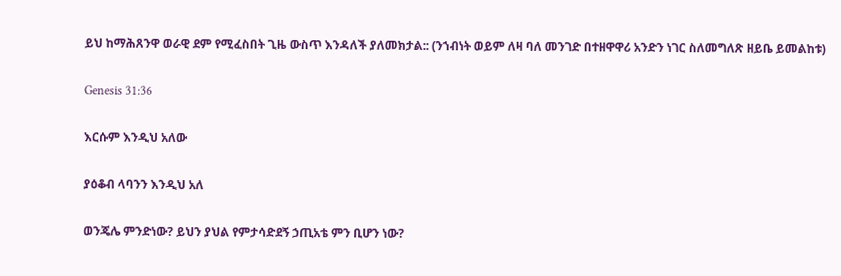ይህ ከማሕጸንዋ ወራዊ ደም የሚፈስበት ጊዜ ውስጥ እንዳለች ያለመክታል:: (ንኀብነት ወይም ለዛ ባለ መንገድ በተዘዋዋሪ አንድን ነገር ስለመግለጽ ዘይቤ ይመልከቱ)

Genesis 31:36

እርሱም እንዲህ አለው

ያዕቆብ ላባንን እንዲህ አለ

ወንጄሌ ምንድነው? ይህን ያህል የምታሳድደኝ ኃጢአቴ ምን ቢሆን ነው?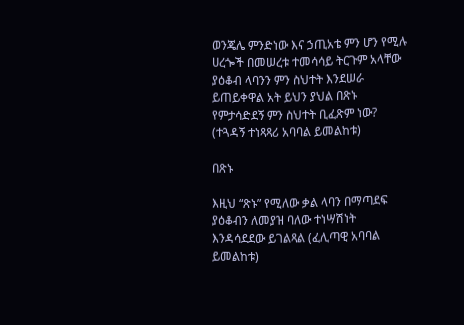ወንጄሌ ምንድነው እና ኃጢአቴ ምን ሆን የሚሉ ሀረጐች በመሠረቱ ተመሳሳይ ትርጉም አላቸው ያዕቆብ ላባንን ምን ስህተት እንደሠራ ይጠይቀዋል አት ይህን ያህል በጽኑ የምታሳድደኝ ምን ስህተት ቢፈጽም ነው? (ተጓዳኝ ተነጻጻሪ አባባል ይመልከቱ)

በጽኑ

እዚህ “ጽኑ” የሚለው ቃል ላባን በማጣደፍ ያዕቆብን ለመያዝ ባለው ተነሣሽነት እንዳሳደደው ይገልጻል (ፈሊጣዊ አባባል ይመልከቱ)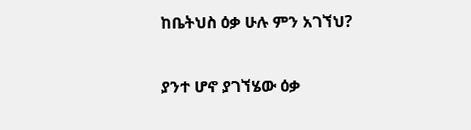ከቤትህስ ዕቃ ሁሉ ምን አገኘህ?

ያንተ ሆኖ ያገኘሄው ዕቃ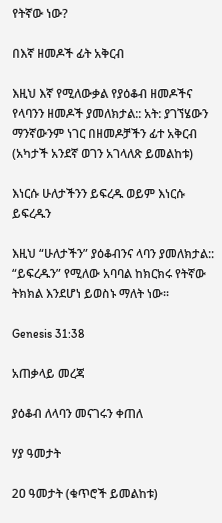የትኛው ነው?

በእኛ ዘመዶች ፊት አቅርብ

እዚህ እኛ የሚለውቃል የያዕቆብ ዘመዶችና የላባንን ዘመዶች ያመለክታል:: አት: ያገኘሄውን ማንኛውንም ነገር በዘመዶቻችን ፊተ አቅርብ (አካታች አንደኛ ወገን አገላለጽ ይመልከቱ)

እነርሱ ሁለታችንን ይፍረዱ ወይም እነርሱ ይፍረዱን

እዚህ “ሁለታችን” ያዕቆብንና ላባን ያመለክታል:: “ይፍረዱን” የሚለው አባባል ከክርክሩ የትኛው ትክክል እንደሆነ ይወስኑ ማለት ነው፡፡

Genesis 31:38

አጠቃላይ መረጃ

ያዕቆብ ለላባን መናገሩን ቀጠለ

ሃያ ዓመታት

2ዐ ዓመታት (ቁጥሮች ይመልከቱ)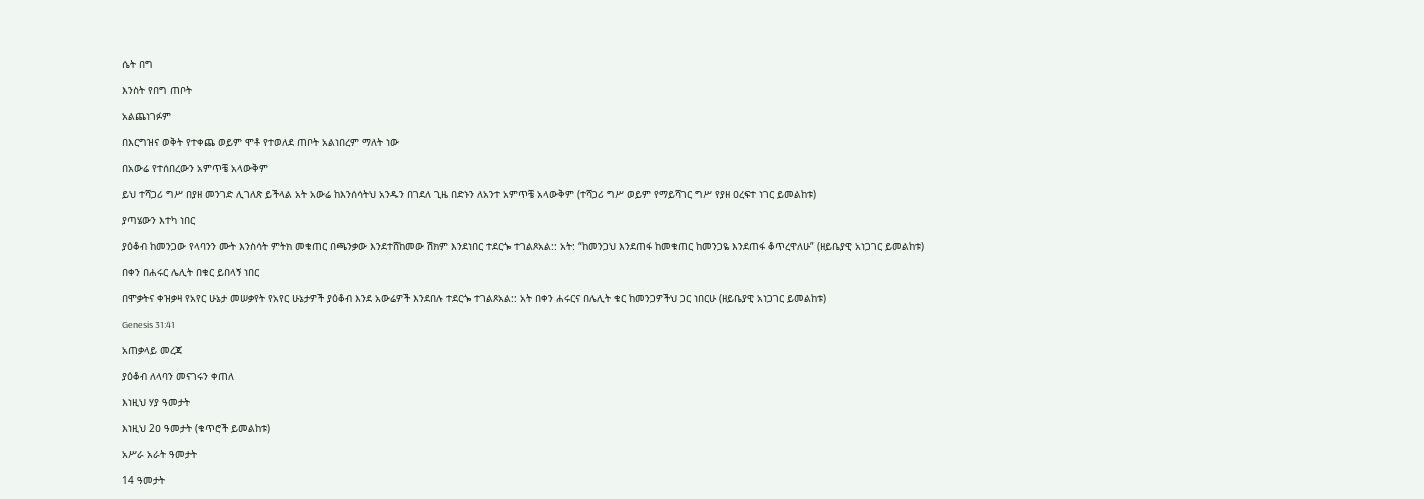ሴት በግ

እንስት የበግ ጠቦት

አልጨነገፉም

በእርግዝና ወቅት የተቀጨ ወይም ሞቶ የተወለደ ጠቦት አልነበረም ማለት ነው

በአውሬ የተሰበረውን አምጥቼ አላውቅም

ይህ ተሻጋሪ ግሥ በያዘ መንገድ ሊገለጽ ይችላል አት አውሬ ከእንሰሳትህ አንዱን በገደለ ጊዜ በድኑን ለአንተ አምጥቼ አላውቅም (ተሻጋሪ ግሥ ወይም የማይሻገር ግሥ የያዘ ዐረፍተ ነገር ይመልከቱ)

ያጣሄውን እተካ ነበር

ያዕቆብ ከመንጋው የላባንን ሙት እንስሳት ምትክ መቁጠር በጫንቃው እንደተሸከመው ሽክም እንደነበር ተደርጐ ተገልጾአል:: አት: “ከመንጋህ እንደጠፋ ከመቁጠር ከመንጋዬ እንደጠፋ ቆጥረዋለሁ” (ዘይቤያዊ አነጋገር ይመልከቱ)

በቀን በሐሩር ሌሊት በቁር ይበላኝ ነበር

በሞቃትና ቀዝቃዛ የአየር ሁኔታ መሠቃየት የአየር ሁኔታዎች ያዕቆብ እንደ አውሬዎች እንደበሉ ተደርጐ ተገልጾአል:: አት በቀን ሐሩርና በሌሊት ቁር ከመንጋዎችህ ጋር ነበርሁ (ዘይቤያዊ አነጋገር ይመልከቱ)

Genesis 31:41

አጠቃላይ መረጃ

ያዕቆብ ለላባን መናገሩን ቀጠለ

እነዚህ ሃያ ዓመታት

እነዚህ 2ዐ ዓመታት (ቁጥሮች ይመልከቱ)

አሥራ አራት ዓመታት

14 ዓመታት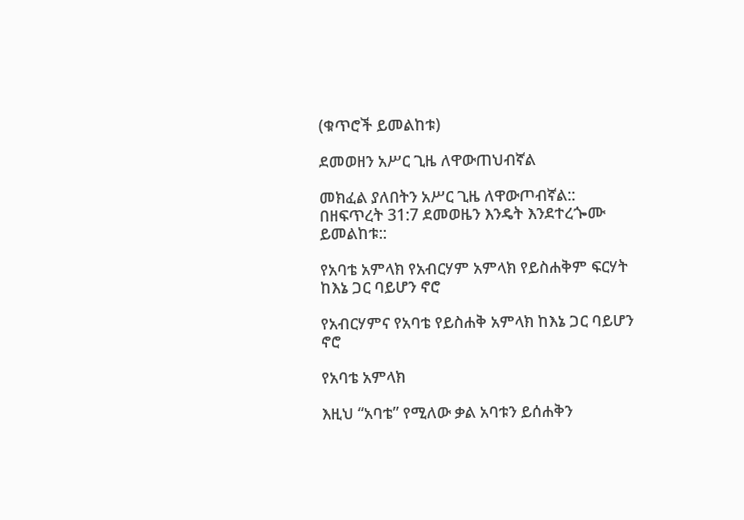(ቁጥሮች ይመልከቱ)

ደመወዘን አሥር ጊዜ ለዋውጠህብኛል

መክፈል ያለበትን አሥር ጊዜ ለዋውጦብኛል:: በዘፍጥረት 31:7 ደመወዜን እንዴት እንደተረጐሙ ይመልከቱ::

የአባቴ አምላክ የአብርሃም አምላክ የይስሐቅም ፍርሃት ከእኔ ጋር ባይሆን ኖሮ

የአብርሃምና የአባቴ የይስሐቅ አምላክ ከእኔ ጋር ባይሆን ኖሮ

የአባቴ አምላክ

እዚህ “አባቴ” የሚለው ቃል አባቱን ይሰሐቅን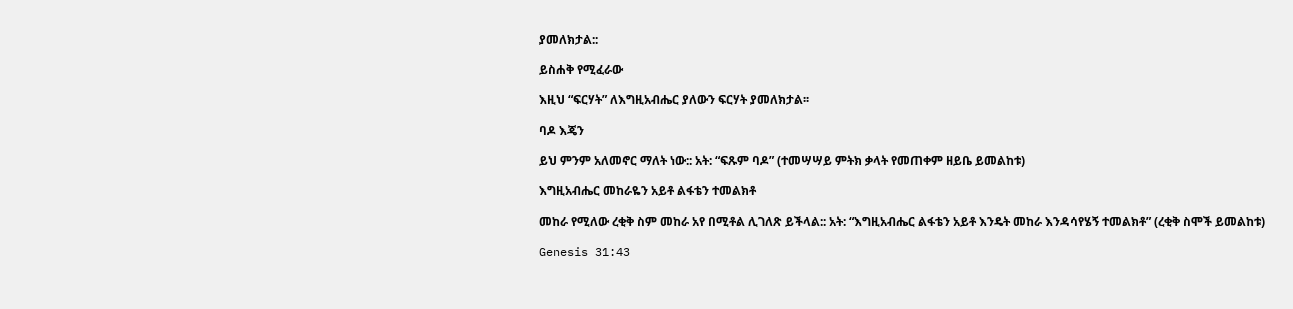ያመለክታል::

ይስሐቅ የሚፈራው

እዚህ “ፍርሃት” ለእግዚአብሔር ያለውን ፍርሃት ያመለክታል፡፡

ባዶ እጄን

ይህ ምንም አለመኖር ማለት ነው:: አት: “ፍጹም ባዶ” (ተመሣሣይ ምትክ ቃላት የመጠቀም ዘይቤ ይመልከቱ)

እግዚአብሔር መከራዬን አይቶ ልፋቴን ተመልክቶ

መከራ የሚለው ረቂቅ ስም መከራ አየ በሚቶል ሊገለጽ ይችላል:: አት: “እግዚአብሔር ልፋቴን አይቶ እንዴት መከራ እንዳሳየሄኝ ተመልክቶ” (ረቂቅ ስሞች ይመልከቱ)

Genesis 31:43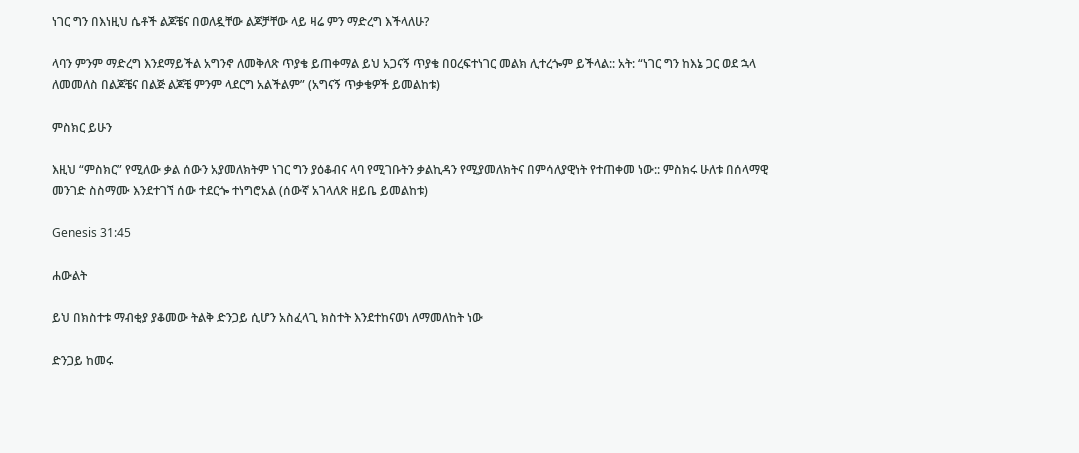ነገር ግን በእነዚህ ሴቶች ልጆቼና በወለዷቸው ልጆቻቸው ላይ ዛሬ ምን ማድረግ እችላለሁ?

ላባን ምንም ማድረግ እንደማይችል አግንኖ ለመቅለጽ ጥያቄ ይጠቀማል ይህ አጋናኝ ጥያቄ በዐረፍተነገር መልክ ሊተረጐም ይችላል:: አት: “ነገር ግን ከእኔ ጋር ወደ ኋላ ለመመለስ በልጆቼና በልጅ ልጆቼ ምንም ላደርግ አልችልም” (አግናኝ ጥቃቄዎች ይመልከቱ)

ምስክር ይሁን

እዚህ “ምስክር” የሚለው ቃል ሰውን አያመለክትም ነገር ግን ያዕቆብና ላባ የሚገቡትን ቃልኪዳን የሚያመለክትና በምሳለያዊነት የተጠቀመ ነው:: ምስክሩ ሁለቱ በሰላማዊ መንገድ ስስማሙ እንደተገኘ ሰው ተደርጐ ተነግሮአል (ሰውኛ አገላለጽ ዘይቤ ይመልከቱ)

Genesis 31:45

ሐውልት

ይህ በክስተቱ ማብቂያ ያቆመው ትልቅ ድንጋይ ሲሆን አስፈላጊ ክስተት እንደተከናወነ ለማመለከት ነው

ድንጋይ ከመሩ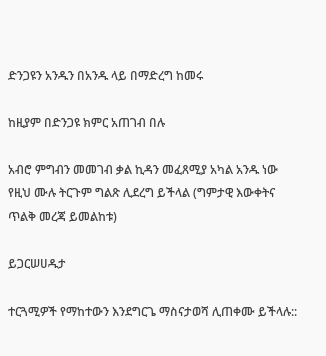ድንጋዩን አንዱን በአንዱ ላይ በማድረግ ከመሩ

ከዚያም በድንጋዩ ክምር አጠገብ በሉ

አብሮ ምግብን መመገብ ቃል ኪዳን መፈጸሚያ አካል አንዱ ነው የዚህ ሙሉ ትርጉም ግልጽ ሊደረግ ይችላል (ግምታዊ እውቀትና ጥልቅ መረጃ ይመልከቱ)

ይጋርሠሀዱታ

ተርጓሚዎች የማከተውን እንደግርጌ ማስናታወሻ ሊጠቀሙ ይችላሉ::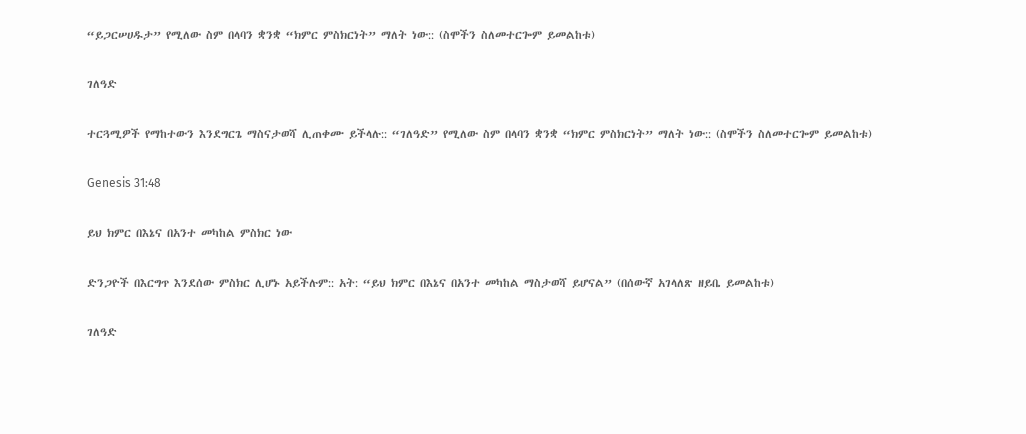“ይጋርሠሀዱታ” የሚለው ስም በላባን ቋንቋ “ክምር ምስክርነት” ማለት ነው:: (ስሞችን ስለመተርጐም ይመልከቱ)

ገለዓድ

ተርጓሚዎች የማከተውን እንደግርጌ ማስናታወሻ ሊጠቀሙ ይችላሉ:: “ገለዓድ” የሚለው ስም በላባን ቋንቋ “ክምር ምስክርነት” ማለት ነው:: (ስሞችን ስለመተርጐም ይመልከቱ)

Genesis 31:48

ይህ ክምር በእኔና በአንተ መካከል ምስክር ነው

ድንጋዮች በእርግጥ እንደሰው ምስክር ሊሆኑ አይችሉም:: አት: “ይህ ክምር በእኔና በአንተ መካከል ማስታወሻ ይሆናል” (በሰውኛ አገላለጽ ዘይቤ ይመልከቱ)

ገለዓድ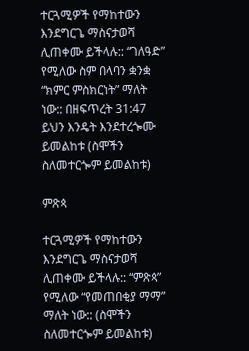ተርጓሚዎች የማከተውን እንደግርጌ ማስናታወሻ ሊጠቀሙ ይችላሉ:: “ገለዓድ” የሚለው ስም በላባን ቋንቋ “ክምር ምስክርነት” ማለት ነው:: በዘፍጥረት 31:47 ይህን እንዴት እንደተረጐሙ ይመልከቱ (ስሞችን ስለመተርጐም ይመልከቱ)

ምጽጳ

ተርጓሚዎች የማከተውን እንደግርጌ ማስናታወሻ ሊጠቀሙ ይችላሉ:: “ምጽጳ” የሚለው “የመጠበቂያ ማማ” ማለት ነው:: (ስሞችን ስለመተርጐም ይመልከቱ)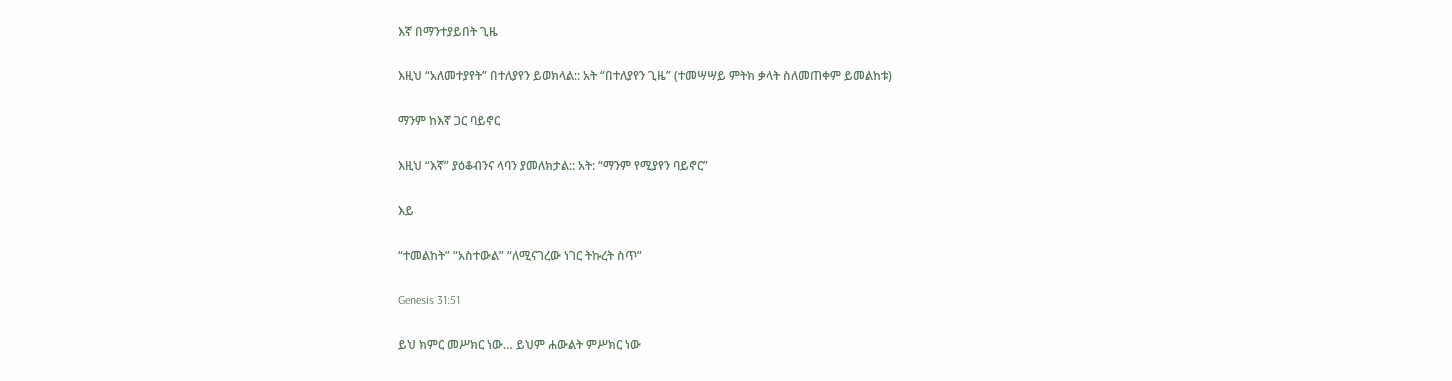እኛ በማንተያይበት ጊዜ

እዚህ “አለመተያየት” በተለያየን ይወክላል:: አት “በተለያየን ጊዜ” (ተመሣሣይ ምትክ ቃላት ስለመጠቀም ይመልከቱ)

ማንም ከእኛ ጋር ባይኖር

እዚህ “እኛ” ያዕቆብንና ላባን ያመለክታል:: አት: “ማንም የሚያየን ባይኖር”

እይ

“ተመልከት” “አስተውል” “ለሚናገረው ነገር ትኩረት ስጥ”

Genesis 31:51

ይህ ክምር መሥክር ነው… ይህም ሐውልት ምሥክር ነው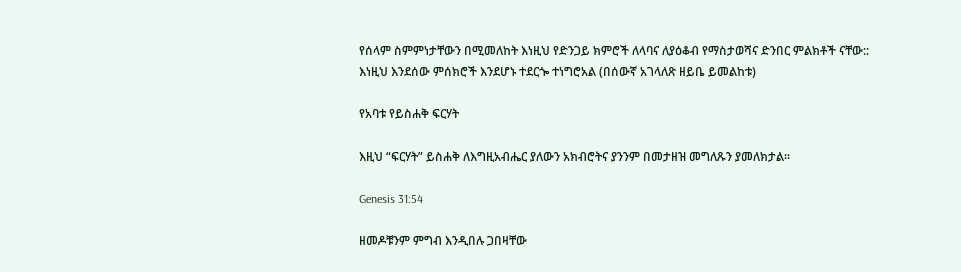የሰላም ስምምነታቸውን በሚመለከት እነዚህ የድንጋይ ክምሮች ለላባና ለያዕቆብ የማስታወሻና ድንበር ምልክቶች ናቸው:: እነዚህ እንደሰው ምሰክሮች እንደሆኑ ተደርጐ ተነግሮአል (በሰውኛ አገላለጽ ዘይቤ ይመልከቱ)

የአባቱ የይስሐቅ ፍርሃት

እዚህ “ፍርሃት” ይስሐቅ ለእግዚአብሔር ያለውን አክብሮትና ያንንም በመታዘዝ መግለጹን ያመለክታል፡፡

Genesis 31:54

ዘመዶቹንም ምግብ እንዲበሉ ጋበዛቸው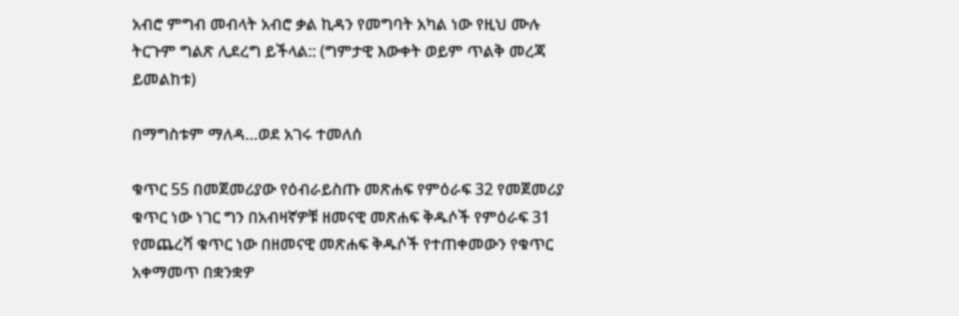አብሮ ምግብ መብላት አብሮ ቃል ኪዳን የመግባት አካል ነው የዚህ ሙሉ ትርጉም ግልጽ ሊደረግ ይችላል:: (ግምታዊ እውቀት ወይም ጥልቅ መረጃ ይመልከቱ)

በማግስቱም ማለዳ…ወደ አገሩ ተመለሰ

ቁጥር 55 በመጀመሪያው የዕብራይስጡ መጽሐፍ የምዕራፍ 32 የመጀመሪያ ቁጥር ነው ነገር ግን በአብዛኛዎቹ ዘመናዊ መጽሐፍ ቅዱሶች የምዕራፍ 31 የመጨረሻ ቁጥር ነው በዘመናዊ መጽሐፍ ቅዱሶች የተጠቀመውን የቁጥር አቀማመጥ በቋንቋዎ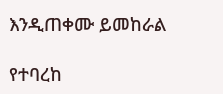እንዲጠቀሙ ይመከራል

የተባረከ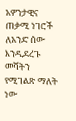አዎንታዊና ጠቃሚ ነገሮች ለአንድ ሰው እንዲደረጉ መሻትን የሚገልጽ ማለት ነው